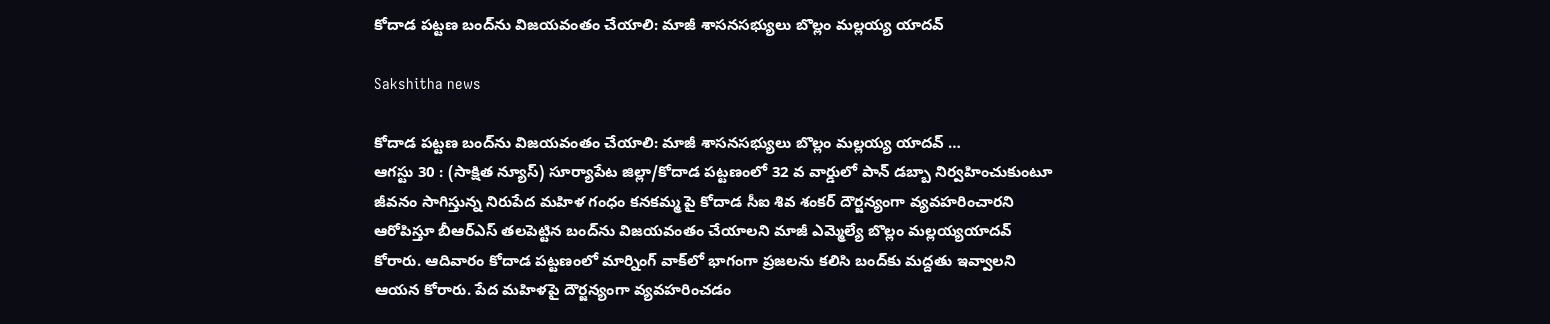కోదాడ పట్టణ బంద్‌ను విజయవంతం చేయాలి: మాజీ శాసనసభ్యులు బొల్లం మల్లయ్య యాదవ్

Sakshitha news

కోదాడ పట్టణ బంద్‌ను విజయవంతం చేయాలి: మాజీ శాసనసభ్యులు బొల్లం మల్లయ్య యాదవ్ …
ఆగస్టు 30 : (సాక్షిత న్యూస్) సూర్యాపేట జిల్లా/కోదాడ పట్టణంలో 32 వ వార్డులో పాన్‌ డబ్బా నిర్వహించుకుంటూ జీవనం సాగిస్తున్న నిరుపేద మహిళ గంధం కనకమ్మ పై కోదాడ సీఐ శివ శంకర్ దౌర్జన్యంగా వ్యవహరించారని ఆరోపిస్తూ బీఆర్‌ఎస్‌ తలపెట్టిన బంద్‌ను విజయవంతం చేయాలని మాజీ ఎమ్మెల్యే బొల్లం మల్లయ్యయాదవ్‌ కోరారు. ఆదివారం కోదాడ పట్టణంలో మార్నింగ్‌ వాక్‌లో భాగంగా ప్రజలను కలిసి బంద్‌కు మద్దతు ఇవ్వాలని ఆయన కోరారు. పేద మహిళపై దౌర్జన్యంగా వ్యవహరించడం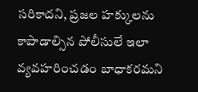సరికాదని, ప్రజల హక్కులను కాపాడాల్సిన పోలీసులే ఇలా వ్యవహరించడం బాధాకరమని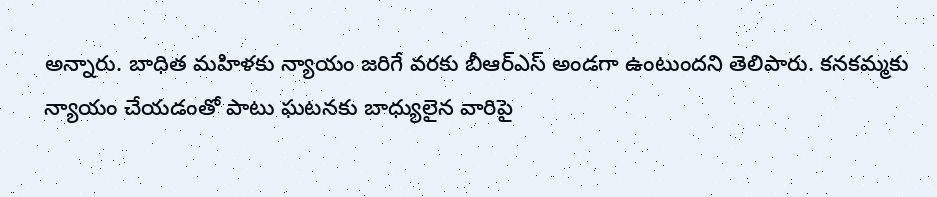అన్నారు. బాధిత మహిళకు న్యాయం జరిగే వరకు బీఆర్‌ఎస్‌ అండగా ఉంటుందని తెలిపారు. కనకమ్మకు న్యాయం చేయడంతో పాటు ఘటనకు బాధ్యులైన వారిపై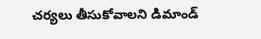చర్యలు తీసుకోవాలని డిమాండ్‌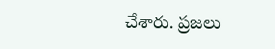చేశారు. ప్రజలు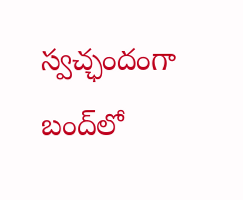స్వచ్ఛందంగా బంద్‌లో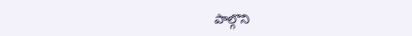పాల్గొని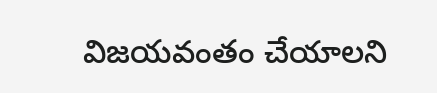విజయవంతం చేయాలని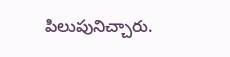పిలుపునిచ్చారు.